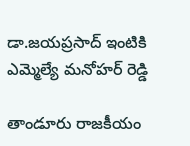డా.జయప్రసాద్ ఇంటికి ఎమ్మెల్యే మనోహర్ రెడ్డి

తాండూరు రాజకీయం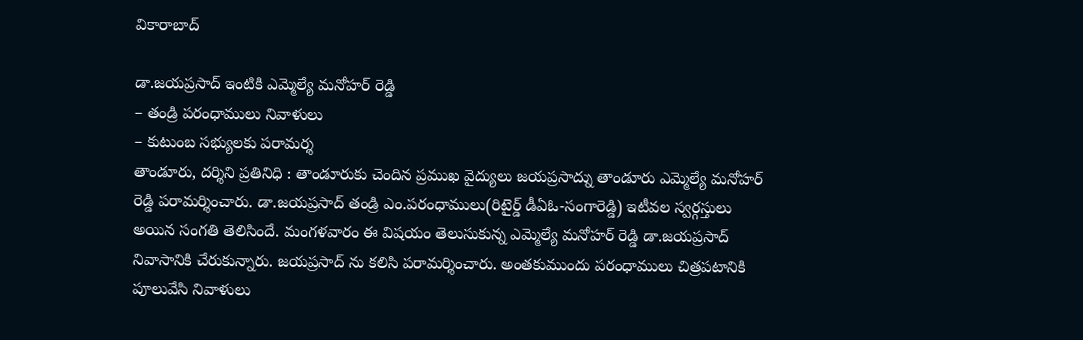వికారాబాద్

డా.జయప్రసాద్ ఇంటికి ఎమ్మెల్యే మనోహర్ రెడ్డి
– తండ్రి పరంధాములు నివాళులు
– కుటుంబ సభ్యులకు పరామర్శ
తాండూరు, దర్శిని ప్రతినిధి : తాండూరుకు చెందిన ప్రముఖ వైద్యులు జయప్రసాద్ను తాండూరు ఎమ్మెల్యే మనోహర్ రెడ్డి పరామర్శించారు. డా.జయప్రసాద్ తండ్రి ఎం.పరంధాములు(రిటైర్డ్ డీఏఓ-సంగారెడ్డి) ఇటీవల స్వర్గస్తులు అయిన సంగతి తెలిసిందే. మంగళవారం ఈ విషయం తెలుసుకున్న ఎమ్మెల్యే మనోహర్ రెడ్డి డా.జయప్రసాద్ నివాసానికి చేరుకున్నారు. జయప్రసాద్ ను కలిసి పరామర్శించారు. అంతకుముందు పరంధాములు చిత్రపటానికి పూలువేసి నివాళులు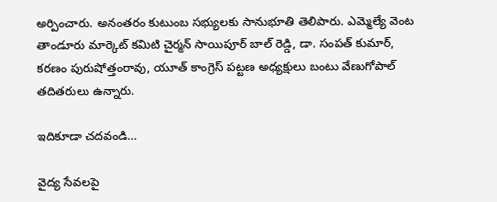అర్పించారు. అనంతరం కుటుంబ సభ్యులకు సానుభూతి తెలిపారు. ఎమ్మెల్యే వెంట తాండూరు మార్కెట్ కమిటి చైర్మన్ సాయిపూర్ బాల్ రెడ్డి, డా. సంపత్ కుమార్, కరణం పురుషోత్తంరావు, యూత్ కాంగ్రెస్ పట్టణ అధ్యక్షులు బంటు వేణుగోపాల్ తదితరులు ఉన్నారు.

ఇదికూడా చదవండి…

వైద్య సేవలపై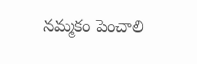నమ్మకం పెంచాలి